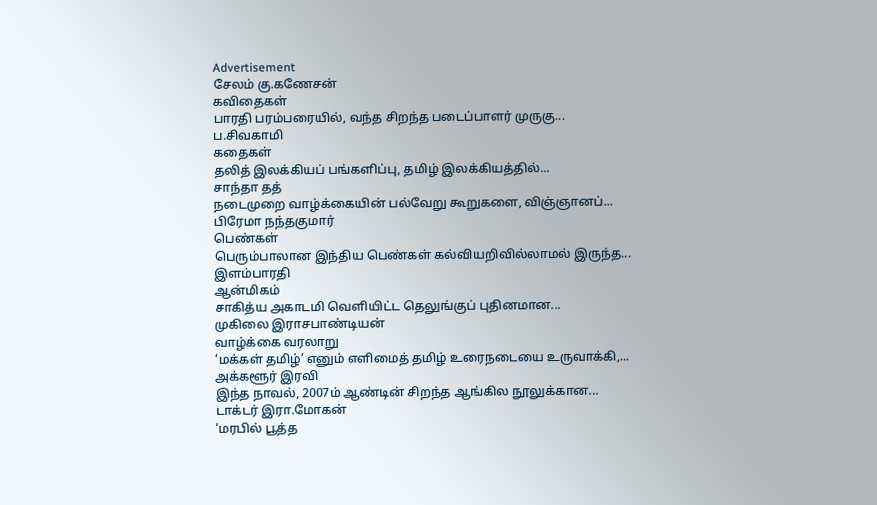Advertisement
சேலம் கு.கணேசன்
கவிதைகள்
பாரதி பரம்பரையில், வந்த சிறந்த படைப்பாளர் முருகு...
ப.சிவகாமி
கதைகள்
தலித் இலக்கியப் பங்களிப்பு, தமிழ் இலக்கியத்தில்...
சாந்தா தத்
நடைமுறை வாழ்க்கையின் பல்வேறு கூறுகளை, விஞ்ஞானப்...
பிரேமா நந்தகுமார்
பெண்கள்
பெரும்பாலான இந்திய பெண்கள் கல்வியறிவில்லாமல் இருந்த...
இளம்பாரதி
ஆன்மிகம்
சாகித்ய அகாடமி வெளியிட்ட தெலுங்குப் புதினமான...
முகிலை இராசபாண்டியன்
வாழ்க்கை வரலாறு
‘மக்கள் தமிழ்’ எனும் எளிமைத் தமிழ் உரைநடையை உருவாக்கி,...
அக்களூர் இரவி
இந்த நாவல், 2007ம் ஆண்டின் சிறந்த ஆங்கில நூலுக்கான...
டாக்டர் இரா.மோகன்
‘மரபில் பூத்த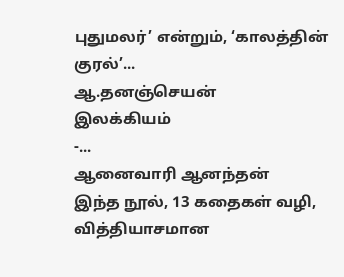புதுமலர்’ என்றும், ‘காலத்தின் குரல்’...
ஆ.தனஞ்செயன்
இலக்கியம்
-...
ஆனைவாரி ஆனந்தன்
இந்த நூல், 13 கதைகள் வழி, வித்தியாசமான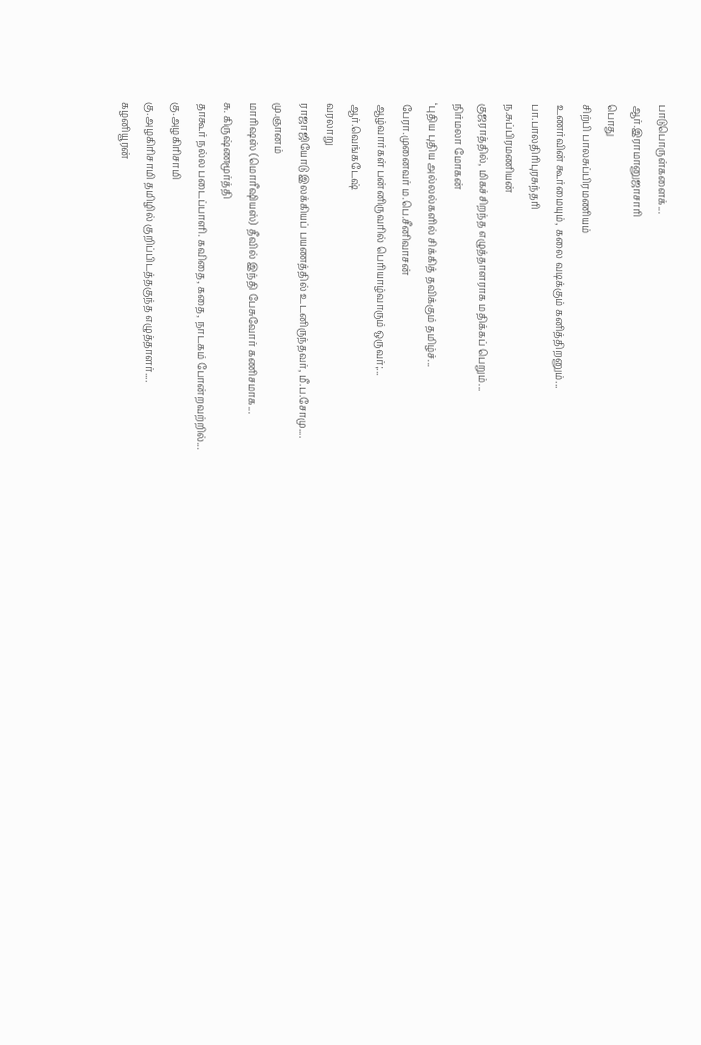பாடுபொருள்களைக்...
ஆர்.இராமானுஜாசாரி
பொது
சிற்பி பாலசுப்பிரமணியம்
உணர்வின் கூர்மையும், கலை வடிக்கும் கனித்திறனும்...
பா.பாலதிரிபுரசுந்தரி
ந.சுப்பிரமணியன்
குஜராத்தில், மிகச்சிறந்த எழுத்தாளராக மதிக்கப் பெறும்...
நிர்மலா மோகன்
‘புதிய புதிய அல்லல்களில் சிக்கித் தவிக்கும் தமிழ்ச்...
பேரா.முனைவர் ம.பெ.சீனிவாசன்
ஆழ்வார்கள் பன்னிருவரில் பெரியாழ்வாரும் ஒருவர்;...
ஆர்.வெங்கடேஷ்
வரலாறு
ராஜாஜியோடு இலக்கியப் பயணத்தில் உடனிருந்தவர், மீ.ப.சோமு....
மு.ஞானம்
மாரிஷஸ் (மொரீஷியஸ்) தீவில் இந்தி பேசுவோர் கணிசமாக...
சு. கிருஷ்ணமூர்த்தி
தாகூர் நல்ல படைப்பாளி. கவிதை, கதை, நாடகம் போன்றவற்றில்...
கு.அழகிரிசாமி
கு.அழகிரிசாமி தமிழில் குறிப்பிடத்தகுந்த எழுத்தாளர்....
கழனியூரன்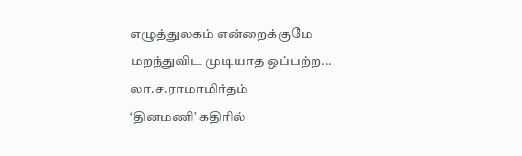எழுத்துலகம் என்றைக்குமே மறந்துவிட முடியாத ஒப்பற்ற...
லா.ச.ராமாமிர்தம்
‘தினமணி’ கதிரில்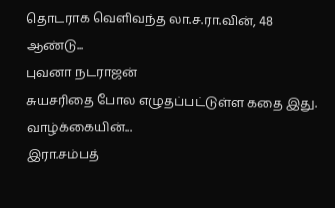தொடராக வெளிவந்த லா.ச.ரா.வின், 48 ஆண்டு...
புவனா நடராஜன்
சுயசரிதை போல எழுதப்பட்டுள்ள கதை இது. வாழ்க்கையின்...
இரா.சம்பத்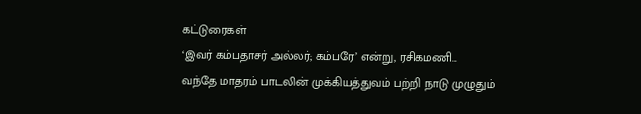கட்டுரைகள்
‘இவர் கம்பதாசர் அல்லர்; கம்பரே’ என்று, ரசிகமணி...
வந்தே மாதரம் பாடலின் முக்கியத்துவம் பற்றி நாடு முழுதும்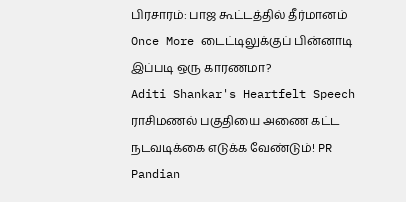பிரசாரம்: பாஜ கூட்டத்தில் தீர்மானம்
Once More டைட்டிலுக்குப் பின்னாடி இப்படி ஒரு காரணமா?
Aditi Shankar's Heartfelt Speech
ராசிமணல் பகுதியை அணை கட்ட நடவடிக்கை எடுக்க வேண்டும்! PR Pandian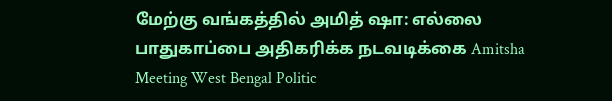மேற்கு வங்கத்தில் அமித் ஷா: எல்லை பாதுகாப்பை அதிகரிக்க நடவடிக்கை Amitsha Meeting West Bengal Politic